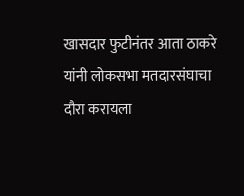खासदार फुटीनंतर आता ठाकरे यांनी लोकसभा मतदारसंघाचा दौरा करायला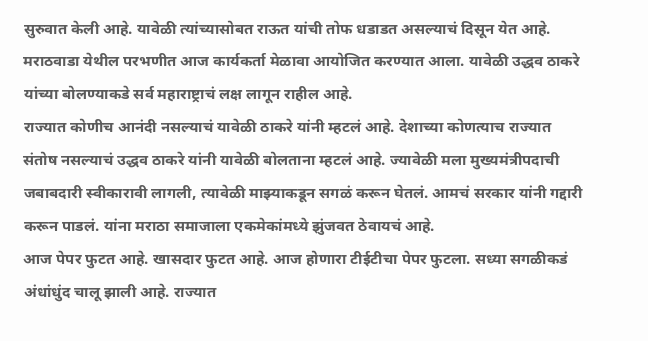सुरुवात केली आहे. यावेळी त्यांच्यासोबत राऊत यांची तोफ धडाडत असल्याचं दिसून येत आहे. मराठवाडा येथील परभणीत आज कार्यकर्ता मेळावा आयोजित करण्यात आला. यावेळी उद्धव ठाकरे यांच्या बोलण्याकडे सर्व महाराष्ट्राचं लक्ष लागून राहील आहे.
राज्यात कोणीच आनंदी नसल्याचं यावेळी ठाकरे यांनी म्हटलं आहे. देशाच्या कोणत्याच राज्यात संतोष नसल्याचं उद्धव ठाकरे यांनी यावेळी बोलताना म्हटलं आहे. ज्यावेळी मला मुख्यमंत्रीपदाची जबाबदारी स्वीकारावी लागली, त्यावेळी माझ्याकडून सगळं करून घेतलं. आमचं सरकार यांनी गद्दारी करून पाडलं. यांना मराठा समाजाला एकमेकांमध्ये झुंजवत ठेवायचं आहे.
आज पेपर फुटत आहे. खासदार फुटत आहे. आज होणारा टीईटीचा पेपर फुटला. सध्या सगळीकडं अंधांधुंद चालू झाली आहे. राज्यात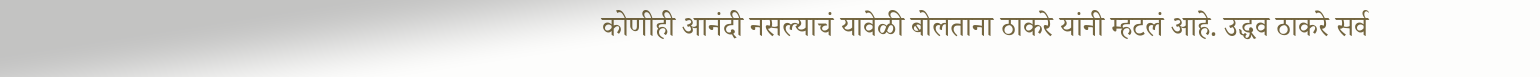कोणीही आनंदी नसल्याचं यावेळी बोलताना ठाकरे यांनी म्हटलं आहे. उद्धव ठाकरे सर्व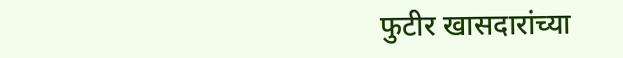फुटीर खासदारांच्या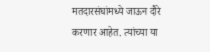मतदारसंघांमध्ये जाऊन दौरे करणार आहेत. त्यांच्या या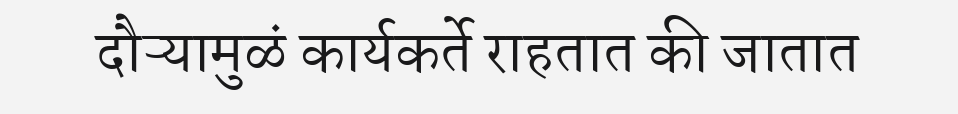दौऱ्यामुळं कार्यकर्ते राहतात की जातात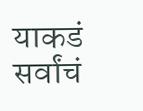याकडं सर्वांचं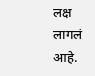लक्ष लागलं आहे.